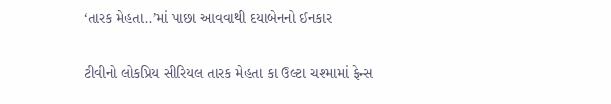‘તારક મેહતા..’માં પાછા આવવાથી દયાબેનનો ઈનકાર

ટીવીનો લોકપ્રિય સીરિયલ તારક મેહતા કા ઉલ્ટા ચશ્મામાં ફેન્સ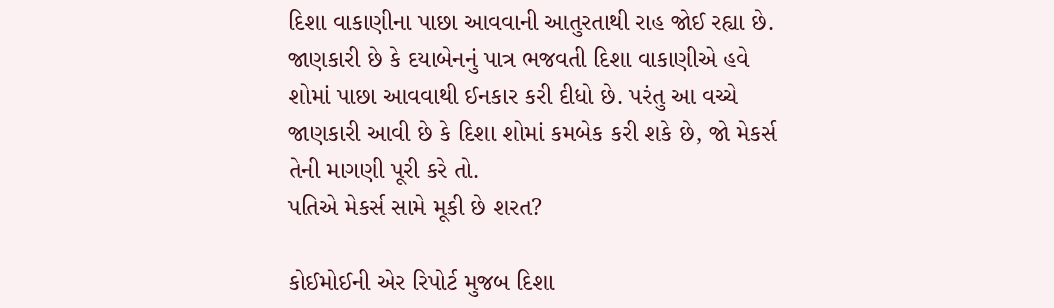દિશા વાકાણીના પાછા આવવાની આતુરતાથી રાહ જોઈ રહ્યા છે. જાણકારી છે કે દયાબેનનું પાત્ર ભજવતી દિશા વાકાણીએ હવે શોમાં પાછા આવવાથી ઈનકાર કરી દીધો છે. પરંતુ આ વચ્ચે જાણકારી આવી છે કે દિશા શોમાં કમબેક કરી શકે છે, જો મેકર્સ તેની માગણી પૂરી કરે તો.
પતિએ મેકર્સ સામે મૂકી છે શરત?

કોઈમોઈની એર રિપોર્ટ મુજબ દિશા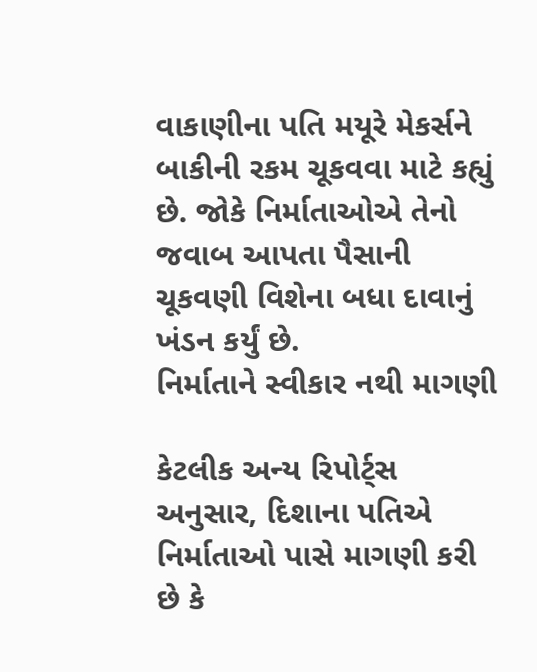વાકાણીના પતિ મયૂરે મેકર્સને બાકીની રકમ ચૂકવવા માટે કહ્યું છે. જોકે નિર્માતાઓએ તેનો જવાબ આપતા પૈસાની ચૂકવણી વિશેના બધા દાવાનું ખંડન કર્યું છે.
નિર્માતાને સ્વીકાર નથી માગણી

કેટલીક અન્ય રિપોર્ટ્સ અનુસાર, દિશાના પતિએ નિર્માતાઓ પાસે માગણી કરી છે કે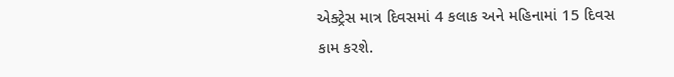એક્ટ્રેસ માત્ર દિવસમાં 4 કલાક અને મહિનામાં 15 દિવસ કામ કરશે.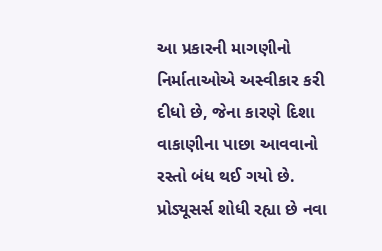આ પ્રકારની માગણીનો નિર્માતાઓએ અસ્વીકાર કરી દીધો છે, જેના કારણે દિશા વાકાણીના પાછા આવવાનો રસ્તો બંધ થઈ ગયો છે.
પ્રોડ્યૂસર્સ શોધી રહ્યા છે નવા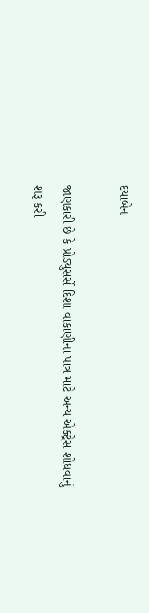દયાબેન

જાણકારી છે કે પ્રોડ્યુસર્સે દિશા વાકાણીના પાત્ર માટે અન્ય એક્ટ્રેસ શોધવાનું શરૂ કરી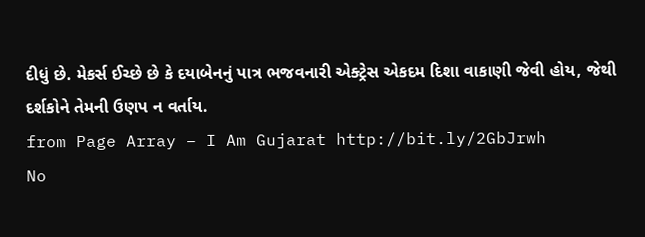દીધું છે. મેકર્સ ઈચ્છે છે કે દયાબેનનું પાત્ર ભજવનારી એક્ટ્રેસ એકદમ દિશા વાકાણી જેવી હોય, જેથી દર્શકોને તેમની ઉણપ ન વર્તાય.
from Page Array – I Am Gujarat http://bit.ly/2GbJrwh
No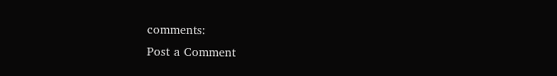comments:
Post a Comment